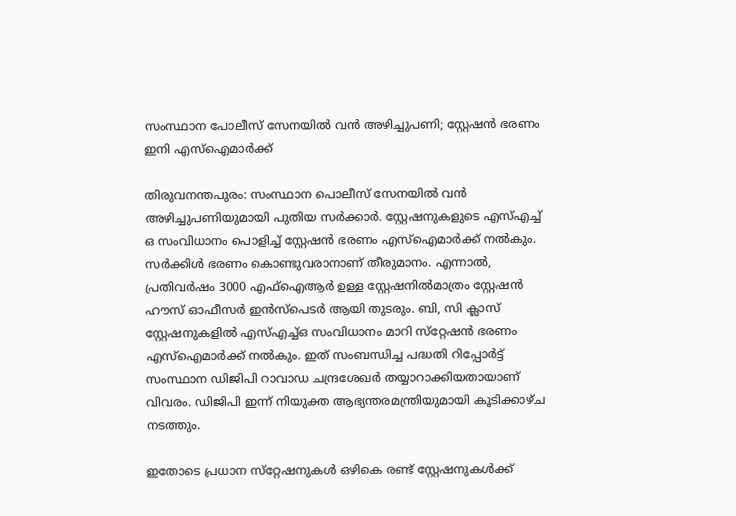സംസ്ഥാന പോലീസ് സേനയിൽ വൻ അഴിച്ചുപണി; സ്റ്റേഷൻ ഭരണം ഇനി എസ്ഐമാർക്ക്

തിരുവനന്തപുരം: സംസ്ഥാന പൊലീസ് സേനയിൽ വൻ അഴിച്ചുപണിയുമായി പുതിയ സർക്കാർ. സ്റ്റേഷനുകളുടെ എസ്എച്ച് ഒ സംവിധാനം പൊളിച്ച് സ്റ്റേഷൻ ഭരണം എസ്ഐമാർക്ക് നൽകും. സർക്കിൾ ഭരണം കൊണ്ടുവരാനാണ് തീരുമാനം. എന്നാൽ, പ്രതിവർഷം 3000 എഫ്ഐആ‍ർ ഉള്ള സ്റ്റേഷനിൽമാത്രം സ്റ്റേഷൻ ഹൗസ് ഓഫീസർ ഇൻസ്പെടർ ആയി തുടരും. ബി, സി ക്ലാസ് സ്റ്റേഷനുകളിൽ എസ്എച്ച്ഒ സംവിധാനം മാറി സ്‌റ്റേഷൻ ഭരണം എസ്ഐമാർക്ക് നൽകും. ഇത് സംബന്ധിച്ച പദ്ധതി റിപ്പോർട്ട് സംസ്ഥാന ഡിജിപി റാവാഡ ചന്ദ്രശേഖർ തയ്യാറാക്കിയതായാണ് വിവരം. ഡിജിപി ഇന്ന് നിയുക്ത ആഭ്യന്തരമന്ത്രിയുമായി കൂടിക്കാഴ്ച നടത്തും.

ഇതോടെ പ്രധാന സ്‌റ്റേഷനുകൾ ഒഴികെ രണ്ട് സ്റ്റേഷനുകൾക്ക്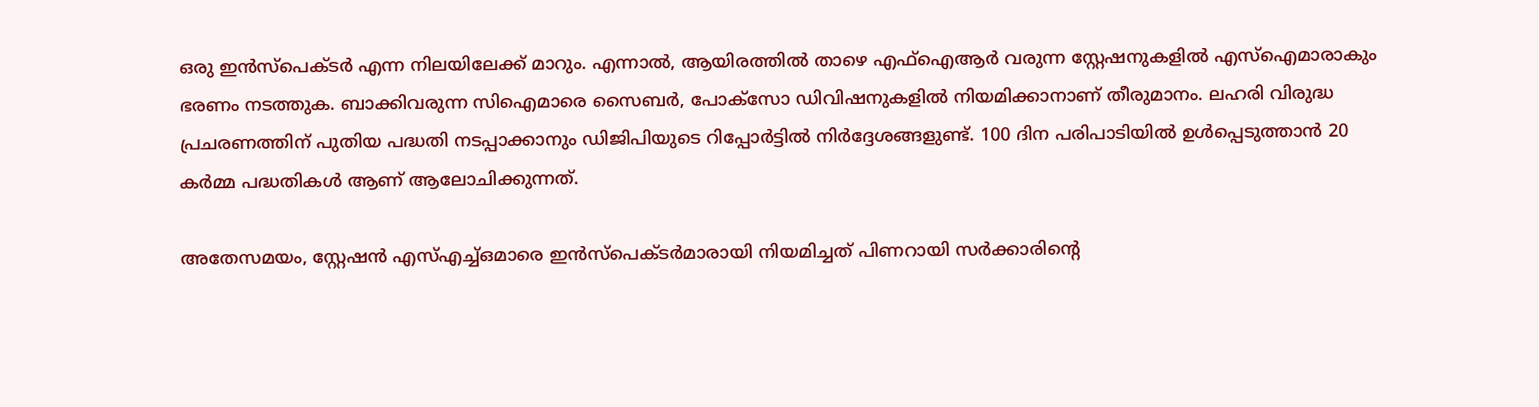ഒരു ഇൻസ്പെക്ടർ എന്ന നിലയിലേക്ക് മാറും. എന്നാൽ, ആയിരത്തിൽ താഴെ എഫ്ഐആ‍ർ വരുന്ന സ്റ്റേഷനുകളിൽ എസ്ഐമാരാകും ഭരണം നടത്തുക. ബാക്കിവരുന്ന സിഐമാരെ സൈബർ, പോക്‌സോ ഡിവിഷനുകളിൽ നിയമിക്കാനാണ് തീരുമാനം. ലഹരി വിരുദ്ധ പ്രചരണത്തിന് പുതിയ പദ്ധതി നടപ്പാക്കാനും ഡിജിപിയുടെ റിപ്പോർട്ടിൽ നിർദ്ദേശങ്ങളുണ്ട്. 100 ദിന പരിപാടിയിൽ ഉൾപ്പെടുത്താൻ 20 കർമ്മ പദ്ധതികൾ ആണ് ആലോചിക്കുന്നത്.

അതേസമയം, സ്റ്റേഷൻ എസ്എച്ച്ഒമാരെ ഇൻസ്പെക്ടർമാരായി നിയമിച്ചത് പിണറായി സർക്കാരിന്‍റെ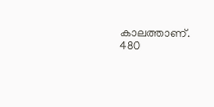കാലത്താണ്. 480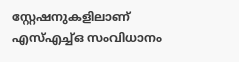സ്റ്റേഷനുകളിലാണ് എസ്എച്ച്ഒ സംവിധാനം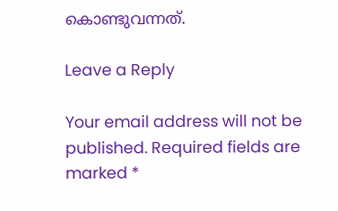കൊണ്ടുവന്നത്.

Leave a Reply

Your email address will not be published. Required fields are marked *